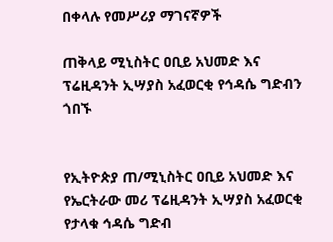በቀላሉ የመሥሪያ ማገናኛዎች

ጠቅላይ ሚኒስትር ዐቢይ አህመድ እና ፕሬዚዳንት ኢሣያስ አፈወርቂ የኅዳሴ ግድብን ጎበኙ


የኢትዮጵያ ጠ/ሚኒስትር ዐቢይ አህመድ እና የኤርትራው መሪ ፕሬዚዳንት ኢሣያስ አፈወርቂ የታላቁ ኅዳሴ ግድብ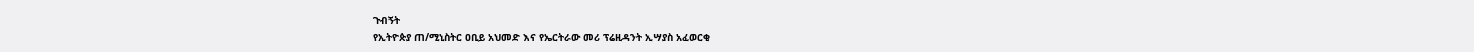ጉብኝት
የኢትዮጵያ ጠ/ሚኒስትር ዐቢይ አህመድ እና የኤርትራው መሪ ፕሬዚዳንት ኢሣያስ አፈወርቂ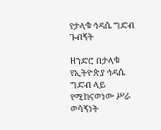የታላቁ ኅዳሴ ግድብ ጉብኝት

ዘንድሮ በታላቁ የኢትዮጵያ ኅዳሴ ግድብ ላይ የሚከናወነው ሥራ ወሳኝነት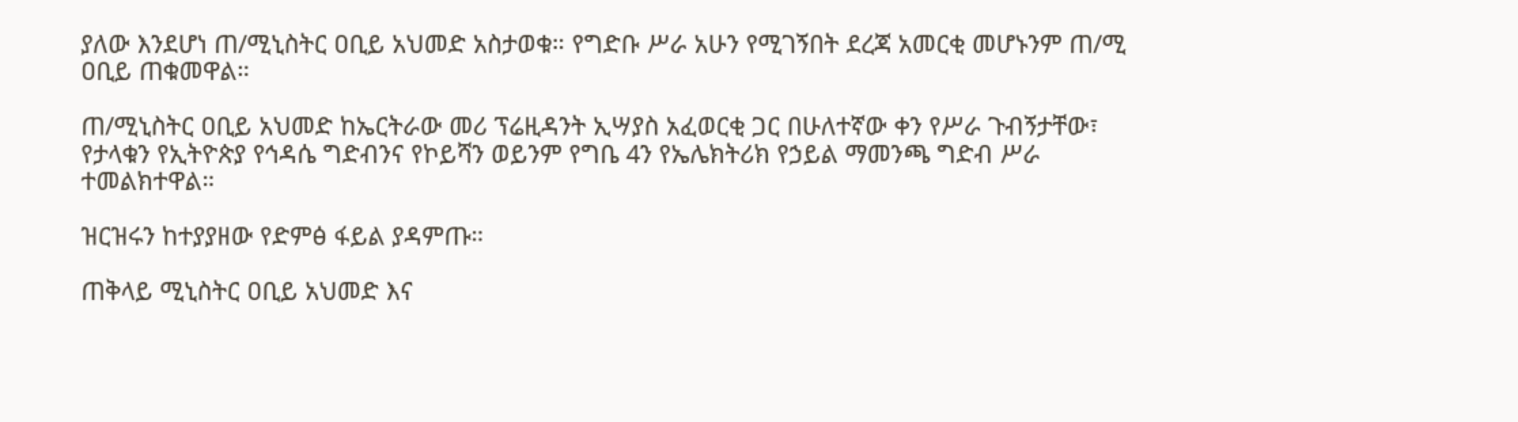ያለው እንደሆነ ጠ/ሚኒስትር ዐቢይ አህመድ አስታወቁ። የግድቡ ሥራ አሁን የሚገኝበት ደረጃ አመርቂ መሆኑንም ጠ/ሚ ዐቢይ ጠቁመዋል።

ጠ/ሚኒስትር ዐቢይ አህመድ ከኤርትራው መሪ ፕሬዚዳንት ኢሣያስ አፈወርቂ ጋር በሁለተኛው ቀን የሥራ ጉብኝታቸው፣ የታላቁን የኢትዮጵያ የኅዳሴ ግድብንና የኮይሻን ወይንም የግቤ 4ን የኤሌክትሪክ የኃይል ማመንጫ ግድብ ሥራ ተመልክተዋል።

ዝርዝሩን ከተያያዘው የድምፅ ፋይል ያዳምጡ።

ጠቅላይ ሚኒስትር ዐቢይ አህመድ እና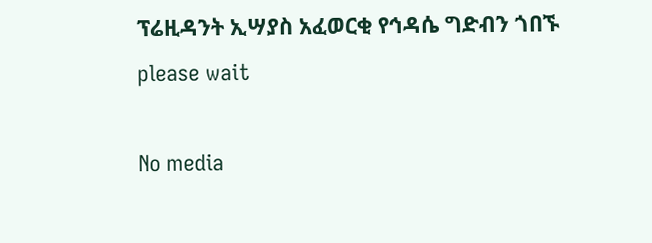ፕሬዚዳንት ኢሣያስ አፈወርቂ የኅዳሴ ግድብን ጎበኙ
please wait

No media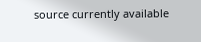source currently available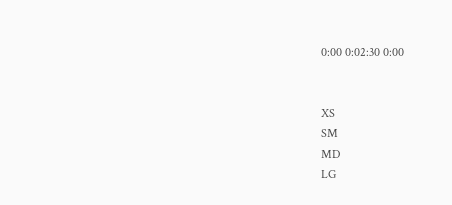0:00 0:02:30 0:00


XS
SM
MD
LG